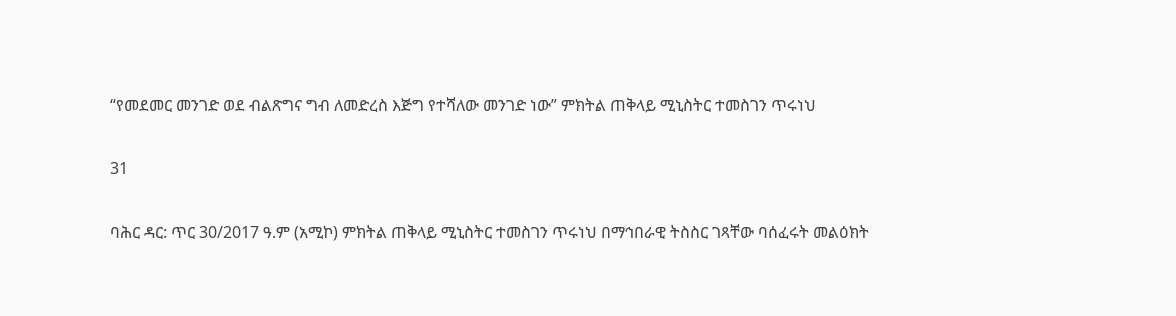“የመደመር መንገድ ወደ ብልጽግና ግብ ለመድረስ እጅግ የተሻለው መንገድ ነው” ምክትል ጠቅላይ ሚኒስትር ተመስገን ጥሩነህ

31

ባሕር ዳር: ጥር 30/2017 ዓ.ም (አሚኮ) ምክትል ጠቅላይ ሚኒስትር ተመስገን ጥሩነህ በማኅበራዊ ትስስር ገጻቸው ባሰፈሩት መልዕክት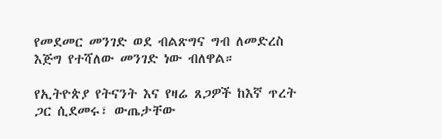የመደመር መንገድ ወደ ብልጽግና ግብ ለመድረስ እጅግ የተሻለው መንገድ ነው ብለዋል።

የኢትዮጵያ የትናንት እና የዛሬ ጸጋዎች ከእኛ ጥረት ጋር ሲደመሩ፣ ውጤታቸው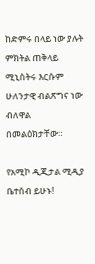ከድምሩ በላይ ነው ያሉት ምክትል ጠቅላይ ሚኒስትሩ እርሱም ሁለንታዊ ብልጽግና ነው ብለዋል በመልዕክታቸው።

የአሚኮ ዲጂታል ሚዲያ ቤተሰብ ይሁኑ!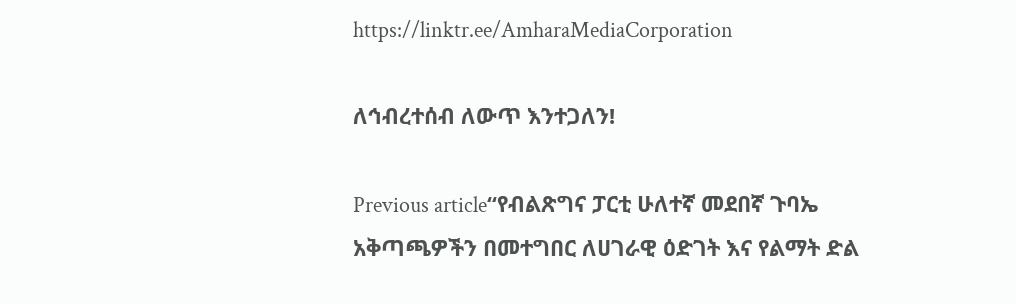https://linktr.ee/AmharaMediaCorporation

ለኅብረተሰብ ለውጥ እንተጋለን!

Previous article“የብልጽግና ፓርቲ ሁለተኛ መደበኛ ጉባኤ አቅጣጫዎችን በመተግበር ለሀገራዊ ዕድገት እና የልማት ድል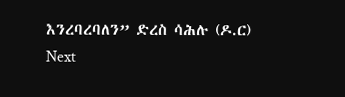እንረባረባለን” ድረስ ሳሕሉ (ዶ.ር)
Next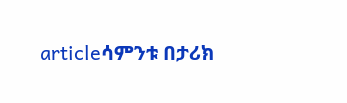articleሳምንቱ በታሪክ